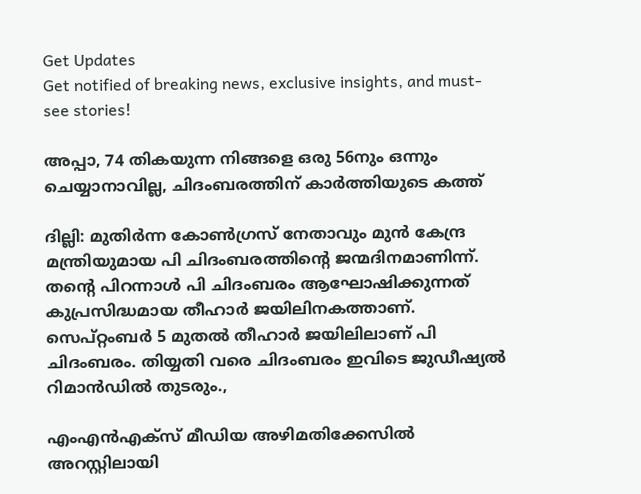Get Updates
Get notified of breaking news, exclusive insights, and must-see stories!

അപ്പാ, 74 തികയുന്ന നിങ്ങളെ ഒരു 56നും ഒന്നും ചെയ്യാനാവില്ല, ചിദംബരത്തിന് കാർത്തിയുടെ കത്ത്

ദില്ലി: മുതിര്‍ന്ന കോണ്‍ഗ്രസ് നേതാവും മുന്‍ കേന്ദ്ര മന്ത്രിയുമായ പി ചിദംബരത്തിന്റെ ജന്മദിനമാണിന്ന്. തന്റെ പിറന്നാള്‍ പി ചിദംബരം ആഘോഷിക്കുന്നത് കുപ്രസിദ്ധമായ തീഹാര്‍ ജയിലിനകത്താണ്. സെപ്റ്റംബര്‍ 5 മുതല്‍ തീഹാര്‍ ജയിലിലാണ് പി ചിദംബരം. തിയ്യതി വരെ ചിദംബരം ഇവിടെ ജുഡീഷ്യല്‍ റിമാന്‍ഡില്‍ തുടരും.,

എംഎന്‍എക്‌സ് മീഡിയ അഴിമതിക്കേസില്‍ അറസ്റ്റിലായി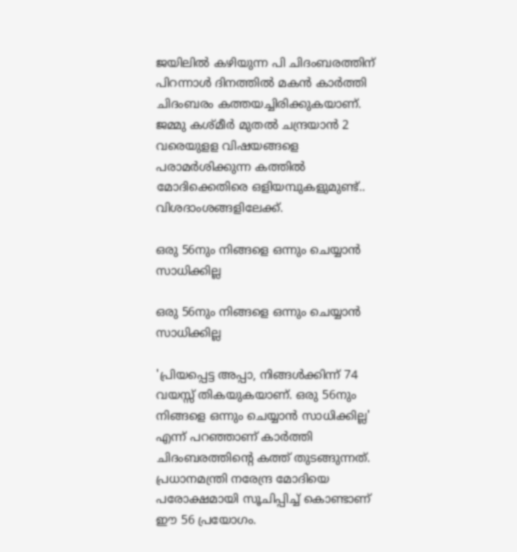ജയിലില്‍ കഴിയുന്ന പി ചിദംബരത്തിന് പിറന്നാള്‍ ദിനത്തില്‍ മകന്‍ കാര്‍ത്തി ചിദംബരം കത്തയച്ചിരിക്കുകയാണ്. ജമ്മു കശ്മീര്‍ മുതല്‍ ചന്ദ്രയാന്‍ 2 വരെയുളള വിഷയങ്ങളെ പരാമര്‍ശിക്കുന്ന കത്തില്‍ മോദിക്കെതിരെ ഒളിയമ്പുകളുമുണ്ട്.. വിശദാംശങ്ങളിലേക്ക്.

ഒരു 56നും നിങ്ങളെ ഒന്നും ചെയ്യാന്‍ സാധിക്കില്ല

ഒരു 56നും നിങ്ങളെ ഒന്നും ചെയ്യാന്‍ സാധിക്കില്ല

'പ്രിയപ്പെട്ട അപ്പാ, നിങ്ങള്‍ക്കിന്ന് 74 വയസ്സ് തികയുകയാണ്. ഒരു 56നും നിങ്ങളെ ഒന്നും ചെയ്യാന്‍ സാധിക്കില്ല' എന്ന് പറഞ്ഞാണ് കാര്‍ത്തി ചിദംബരത്തിന്റെ കത്ത് തുടങ്ങുന്നത്. പ്രധാനമന്ത്രി നരേന്ദ്ര മോദിയെ പരോക്ഷമായി സൂചിപ്പിച്ച് കൊണ്ടാണ് ഈ 56 പ്രയോഗം.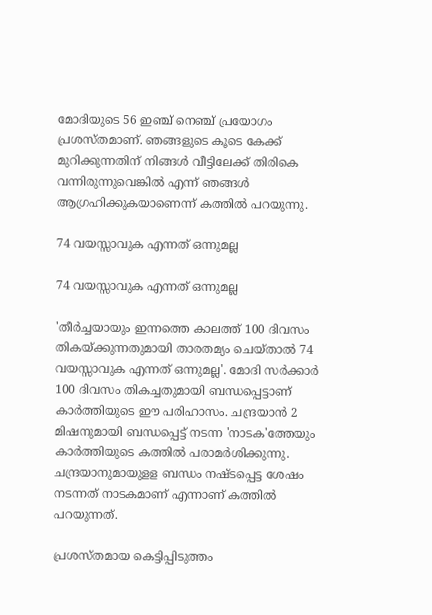മോദിയുടെ 56 ഇഞ്ച് നെഞ്ച് പ്രയോഗം പ്രശസ്തമാണ്. ഞങ്ങളുടെ കൂടെ കേക്ക് മുറിക്കുന്നതിന് നിങ്ങള്‍ വീട്ടിലേക്ക് തിരികെ വന്നിരുന്നുവെങ്കില്‍ എന്ന് ഞങ്ങള്‍ ആഗ്രഹിക്കുകയാണെന്ന് കത്തില്‍ പറയുന്നു.

74 വയസ്സാവുക എന്നത് ഒന്നുമല്ല

74 വയസ്സാവുക എന്നത് ഒന്നുമല്ല

'തീര്‍ച്ചയായും ഇന്നത്തെ കാലത്ത് 100 ദിവസം തികയ്ക്കുന്നതുമായി താരതമ്യം ചെയ്താല്‍ 74 വയസ്സാവുക എന്നത് ഒന്നുമല്ല'. മോദി സര്‍ക്കാര്‍ 100 ദിവസം തികച്ചതുമായി ബന്ധപ്പെട്ടാണ് കാര്‍ത്തിയുടെ ഈ പരിഹാസം. ചന്ദ്രയാന്‍ 2 മിഷനുമായി ബന്ധപ്പെട്ട് നടന്ന 'നാടക'ത്തേയും കാര്‍ത്തിയുടെ കത്തില്‍ പരാമര്‍ശിക്കുന്നു. ചന്ദ്രയാനുമായുളള ബന്ധം നഷ്ടപ്പെട്ട ശേഷം നടന്നത് നാടകമാണ് എന്നാണ് കത്തില്‍ പറയുന്നത്.

പ്രശസ്തമായ കെട്ടിപ്പിടുത്തം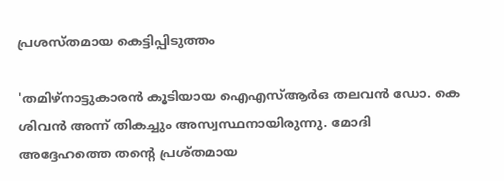പ്രശസ്തമായ കെട്ടിപ്പിടുത്തം

'തമിഴ്‌നാട്ടുകാരന്‍ കൂടിയായ ഐഎസ്ആര്‍ഒ തലവന്‍ ഡോ. കെ ശിവന്‍ അന്ന് തികച്ചും അസ്വസ്ഥനായിരുന്നു. മോദി അദ്ദേഹത്തെ തന്റെ പ്രശ്തമായ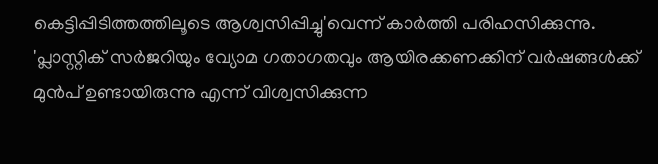കെട്ടിപ്പിടിത്തത്തിലൂടെ ആശ്വസിപ്പിച്ചു'വെന്ന് കാര്‍ത്തി പരിഹസിക്കുന്നു. 'പ്ലാസ്റ്റിക് സര്‍ജറിയും വ്യോമ ഗതാഗതവും ആയിരക്കണക്കിന് വര്‍ഷങ്ങള്‍ക്ക് മുന്‍പ് ഉണ്ടായിരുന്നു എന്ന് വിശ്വസിക്കുന്ന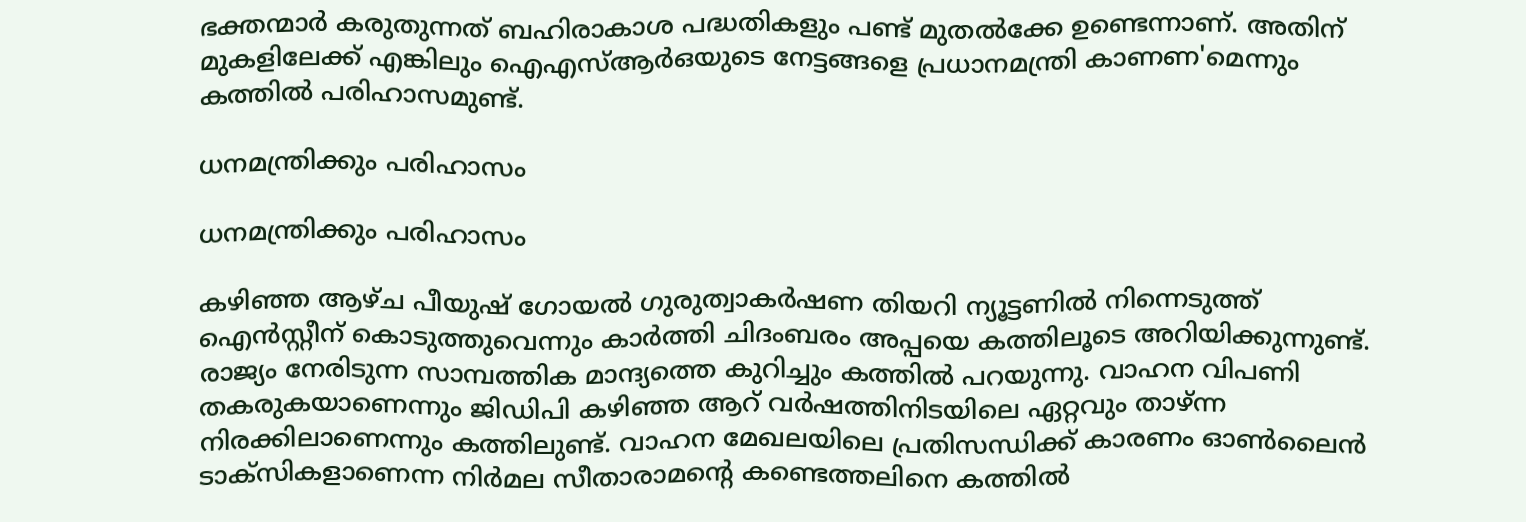ഭക്തന്മാര്‍ കരുതുന്നത് ബഹിരാകാശ പദ്ധതികളും പണ്ട് മുതല്‍ക്കേ ഉണ്ടെന്നാണ്. അതിന് മുകളിലേക്ക് എങ്കിലും ഐഎസ്ആര്‍ഒയുടെ നേട്ടങ്ങളെ പ്രധാനമന്ത്രി കാണണ'മെന്നും കത്തില്‍ പരിഹാസമുണ്ട്.

ധനമന്ത്രിക്കും പരിഹാസം

ധനമന്ത്രിക്കും പരിഹാസം

കഴിഞ്ഞ ആഴ്ച പീയുഷ് ഗോയല്‍ ഗുരുത്വാകര്‍ഷണ തിയറി ന്യൂട്ടണില്‍ നിന്നെടുത്ത് ഐന്‍സ്റ്റീന് കൊടുത്തുവെന്നും കാര്‍ത്തി ചിദംബരം അപ്പയെ കത്തിലൂടെ അറിയിക്കുന്നുണ്ട്. രാജ്യം നേരിടുന്ന സാമ്പത്തിക മാന്ദ്യത്തെ കുറിച്ചും കത്തില്‍ പറയുന്നു. വാഹന വിപണി തകരുകയാണെന്നും ജിഡിപി കഴിഞ്ഞ ആറ് വര്‍ഷത്തിനിടയിലെ ഏറ്റവും താഴ്ന്ന നിരക്കിലാണെന്നും കത്തിലുണ്ട്. വാഹന മേഖലയിലെ പ്രതിസന്ധിക്ക് കാരണം ഓണ്‍ലൈന്‍ ടാക്‌സികളാണെന്ന നിര്‍മല സീതാരാമന്റെ കണ്ടെത്തലിനെ കത്തില്‍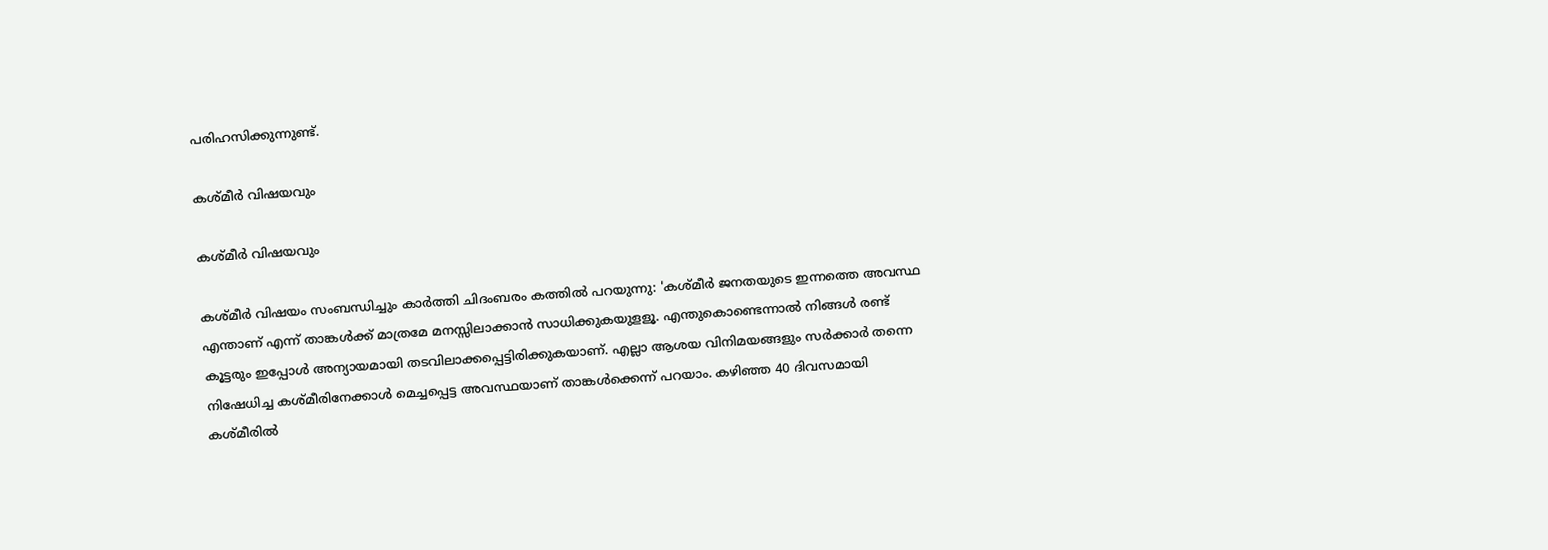പരിഹസിക്കുന്നുണ്ട്.

കശ്മീർ വിഷയവും

കശ്മീർ വിഷയവും

കശ്മീര്‍ വിഷയം സംബന്ധിച്ചും കാര്‍ത്തി ചിദംബരം കത്തില്‍ പറയുന്നു: 'കശ്മീര്‍ ജനതയുടെ ഇന്നത്തെ അവസ്ഥ എന്താണ് എന്ന് താങ്കള്‍ക്ക് മാത്രമേ മനസ്സിലാക്കാന്‍ സാധിക്കുകയുളളൂ. എന്തുകൊണ്ടെന്നാല്‍ നിങ്ങള്‍ രണ്ട് കൂട്ടരും ഇപ്പോള്‍ അന്യായമായി തടവിലാക്കപ്പെട്ടിരിക്കുകയാണ്. എല്ലാ ആശയ വിനിമയങ്ങളും സര്‍ക്കാര്‍ തന്നെ നിഷേധിച്ച കശ്മീരിനേക്കാള്‍ മെച്ചപ്പെട്ട അവസ്ഥയാണ് താങ്കള്‍ക്കെന്ന് പറയാം. കഴിഞ്ഞ 40 ദിവസമായി കശ്മീരില്‍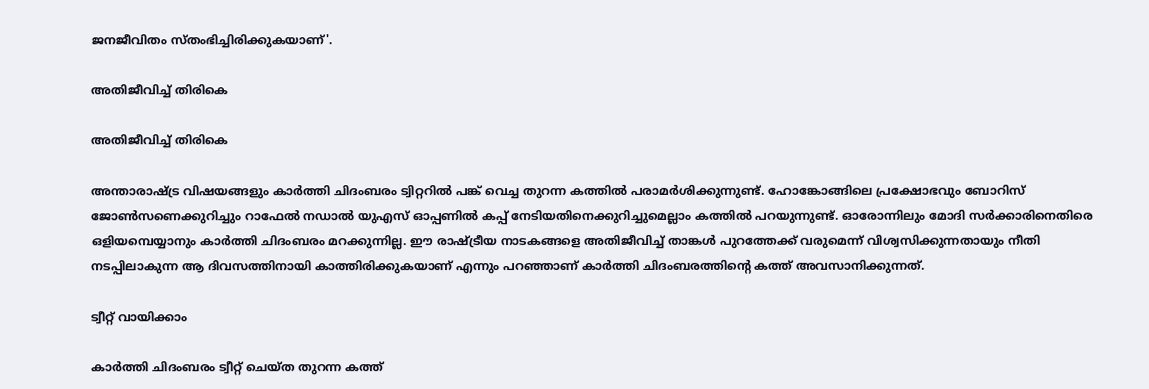ജനജീവിതം സ്തംഭിച്ചിരിക്കുകയാണ്'.

അതിജീവിച്ച് തിരികെ

അതിജീവിച്ച് തിരികെ

അന്താരാഷ്ട്ര വിഷയങ്ങളും കാര്‍ത്തി ചിദംബരം ട്വിറ്ററില്‍ പങ്ക് വെച്ച തുറന്ന കത്തില്‍ പരാമര്‍ശിക്കുന്നുണ്ട്. ഹോങ്കോങ്ങിലെ പ്രക്ഷോഭവും ബോറിസ് ജോണ്‍സണെക്കുറിച്ചും റാഫേല്‍ നഡാല്‍ യുഎസ് ഓപ്പണില്‍ കപ്പ് നേടിയതിനെക്കുറിച്ചുമെല്ലാം കത്തില്‍ പറയുന്നുണ്ട്. ഓരോന്നിലും മോദി സര്‍ക്കാരിനെതിരെ ഒളിയമ്പെയ്യാനും കാര്‍ത്തി ചിദംബരം മറക്കുന്നില്ല. ഈ രാഷ്ട്രീയ നാടകങ്ങളെ അതിജീവിച്ച് താങ്കള്‍ പുറത്തേക്ക് വരുമെന്ന് വിശ്വസിക്കുന്നതായും നീതി നടപ്പിലാകുന്ന ആ ദിവസത്തിനായി കാത്തിരിക്കുകയാണ് എന്നും പറഞ്ഞാണ് കാര്‍ത്തി ചിദംബരത്തിന്റെ കത്ത് അവസാനിക്കുന്നത്.

ട്വീറ്റ് വായിക്കാം

കാർത്തി ചിദംബരം ട്വീറ്റ് ചെയ്ത തുറന്ന കത്ത്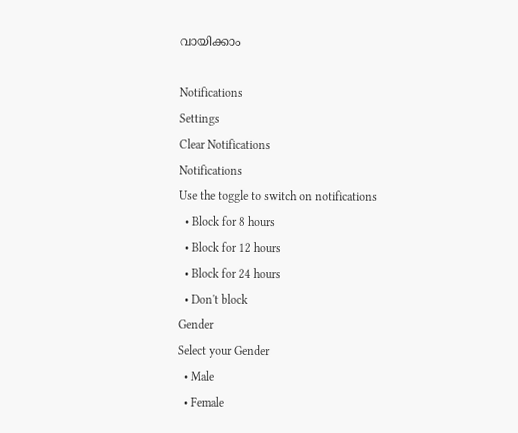വായിക്കാം

Notifications
Settings
Clear Notifications
Notifications
Use the toggle to switch on notifications
  • Block for 8 hours
  • Block for 12 hours
  • Block for 24 hours
  • Don't block
Gender
Select your Gender
  • Male
  • Female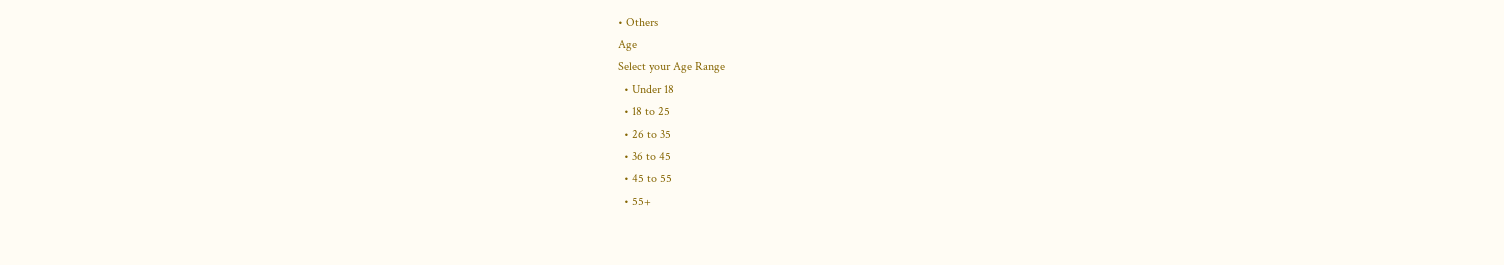• Others
Age
Select your Age Range
  • Under 18
  • 18 to 25
  • 26 to 35
  • 36 to 45
  • 45 to 55
  • 55+